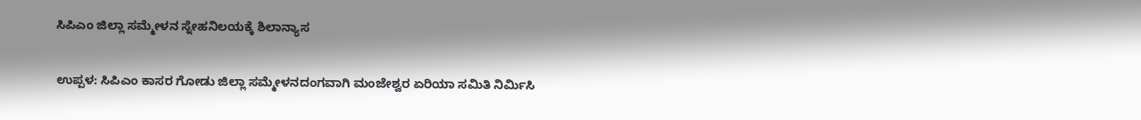ಸಿಪಿಎಂ ಜಿಲ್ಲಾ ಸಮ್ಮೇಳನ ಸ್ನೇಹನಿಲಯಕ್ಕೆ ಶಿಲಾನ್ಯಾಸ

ಉಪ್ಪಳ: ಸಿಪಿಎಂ ಕಾಸರ ಗೋಡು ಜಿಲ್ಲಾ ಸಮ್ಮೇಳನದಂಗವಾಗಿ ಮಂಜೇಶ್ವರ ಏರಿಯಾ ಸಮಿತಿ ನಿರ್ಮಿಸಿ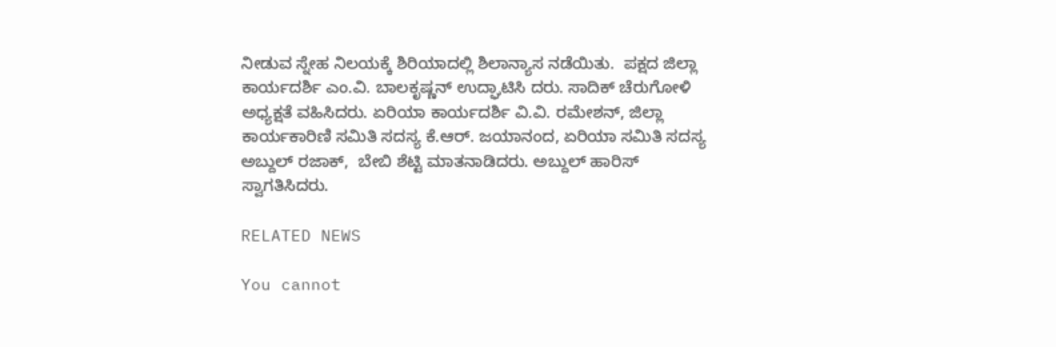ನೀಡುವ ಸ್ನೇಹ ನಿಲಯಕ್ಕೆ ಶಿರಿಯಾದಲ್ಲಿ ಶಿಲಾನ್ಯಾಸ ನಡೆಯಿತು.  ಪಕ್ಷದ ಜಿಲ್ಲಾ ಕಾರ್ಯದರ್ಶಿ ಎಂ.ವಿ. ಬಾಲಕೃಷ್ಣನ್ ಉದ್ಘಾಟಿಸಿ ದರು. ಸಾದಿಕ್ ಚೆರುಗೋಳಿ ಅಧ್ಯಕ್ಷತೆ ವಹಿಸಿದರು. ಏರಿಯಾ ಕಾರ್ಯದರ್ಶಿ ವಿ.ವಿ. ರಮೇಶನ್, ಜಿಲ್ಲಾ ಕಾರ್ಯಕಾರಿಣಿ ಸಮಿತಿ ಸದಸ್ಯ ಕೆ.ಆರ್. ಜಯಾನಂದ, ಏರಿಯಾ ಸಮಿತಿ ಸದಸ್ಯ ಅಬ್ದುಲ್ ರಜಾಕ್,  ಬೇಬಿ ಶೆಟ್ಟಿ ಮಾತನಾಡಿದರು. ಅಬ್ದುಲ್ ಹಾರಿಸ್ ಸ್ವಾಗತಿಸಿದರು.

RELATED NEWS

You cannot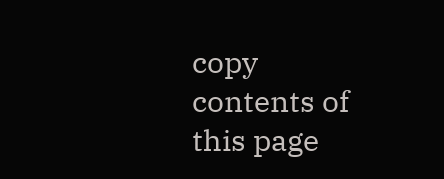copy contents of this page